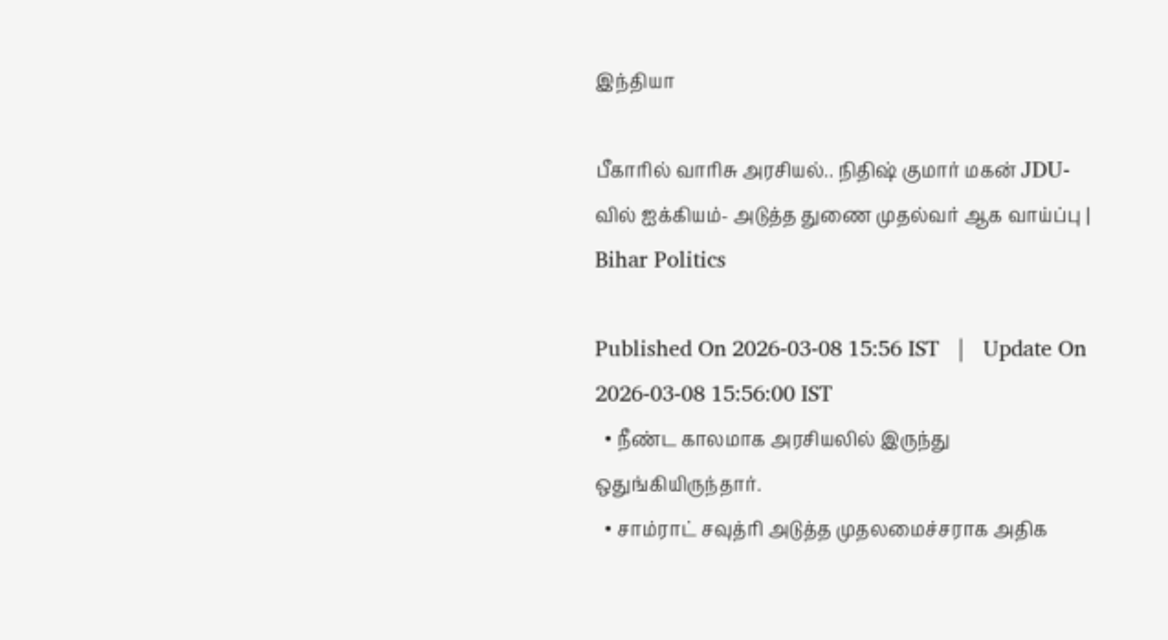இந்தியா

பீகாரில் வாரிசு அரசியல்.. நிதிஷ் குமார் மகன் JDU-வில் ஐக்கியம்- அடுத்த துணை முதல்வர் ஆக வாய்ப்பு | Bihar Politics

Published On 2026-03-08 15:56 IST   |   Update On 2026-03-08 15:56:00 IST
  • நீண்ட காலமாக அரசியலில் இருந்து ஒதுங்கியிருந்தார்.
  • சாம்ராட் சவுத்ரி அடுத்த முதலமைச்சராக அதிக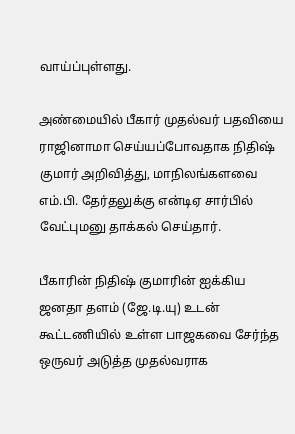வாய்ப்புள்ளது.

அண்மையில் பீகார் முதல்வர் பதவியை ராஜினாமா செய்யப்போவதாக நிதிஷ் குமார் அறிவித்து, மாநிலங்களவை எம்.பி. தேர்தலுக்கு என்டிஏ சார்பில் வேட்புமனு தாக்கல் செய்தார்.

பீகாரின் நிதிஷ் குமாரின் ஐக்கிய ஜனதா தளம் (ஜே.டி.யு) உடன் கூட்டணியில் உள்ள பாஜகவை சேர்ந்த ஒருவர் அடுத்த முதல்வராக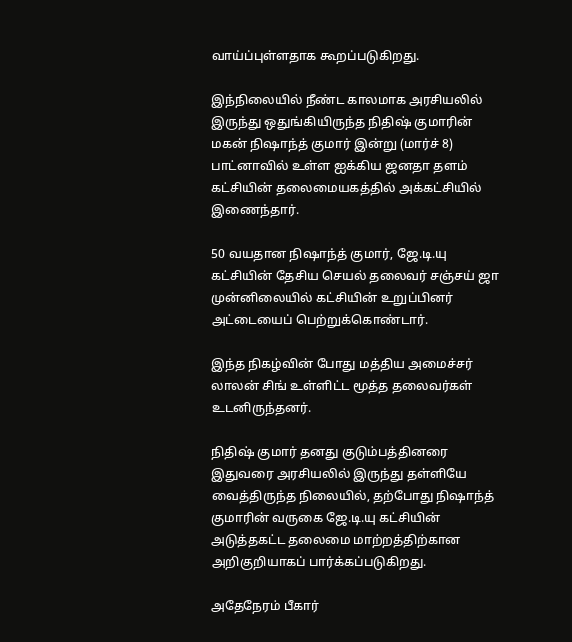வாய்ப்புள்ளதாக கூறப்படுகிறது.

இந்நிலையில் நீண்ட காலமாக அரசியலில் இருந்து ஒதுங்கியிருந்த நிதிஷ் குமாரின் மகன் நிஷாந்த் குமார் இன்று (மார்ச் 8) பாட்னாவில் உள்ள ஐக்கிய ஜனதா தளம் கட்சியின் தலைமையகத்தில் அக்கட்சியில் இணைந்தார்.

50 வயதான நிஷாந்த் குமார், ஜே.டி.யு கட்சியின் தேசிய செயல் தலைவர் சஞ்சய் ஜா முன்னிலையில் கட்சியின் உறுப்பினர் அட்டையைப் பெற்றுக்கொண்டார்.

இந்த நிகழ்வின் போது மத்திய அமைச்சர் லாலன் சிங் உள்ளிட்ட மூத்த தலைவர்கள் உடனிருந்தனர்.

நிதிஷ் குமார் தனது குடும்பத்தினரை இதுவரை அரசியலில் இருந்து தள்ளியே வைத்திருந்த நிலையில், தற்போது நிஷாந்த் குமாரின் வருகை ஜே.டி.யு கட்சியின் அடுத்தகட்ட தலைமை மாற்றத்திற்கான அறிகுறியாகப் பார்க்கப்படுகிறது.

அதேநேரம் பீகார்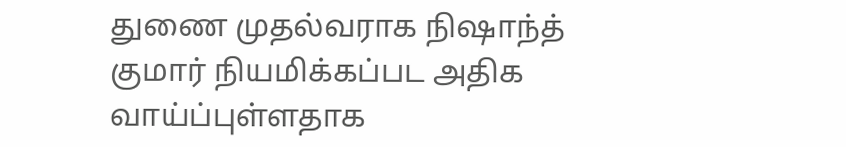துணை முதல்வராக நிஷாந்த் குமார் நியமிக்கப்பட அதிக வாய்ப்புள்ளதாக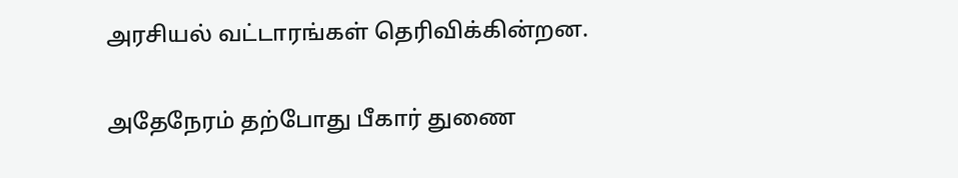அரசியல் வட்டாரங்கள் தெரிவிக்கின்றன.

அதேநேரம் தற்போது பீகார் துணை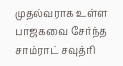முதல்வராக உள்ள பாஜகவை சேர்ந்த சாம்ராட் சவுத்ரி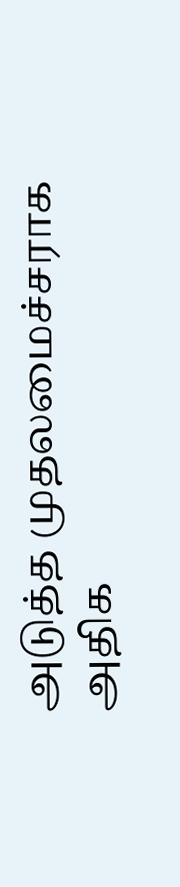அடுத்த முதலமைச்சராக அதிக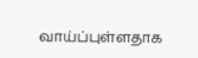வாய்ப்புள்ளதாக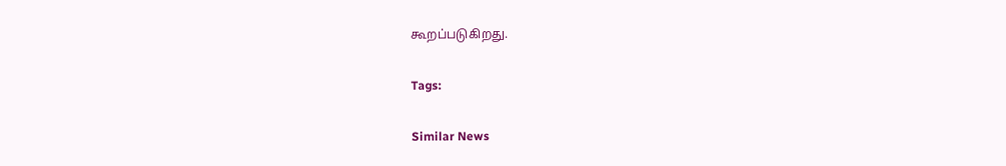கூறப்படுகிறது.

Tags:

Similar News